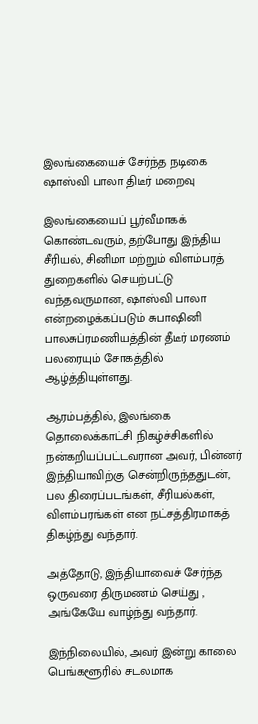இலங்கையைச் சேர்ந்த நடிகை ஷாஸ்வி பாலா திடீர் மறைவு

இலங்கையைப் பூர்வீமாகக் கொண்டவரும், தற்போது இந்திய சீரியல், சினிமா மற்றும் விளம்பரத் துறைகளில் செயற்பட்டு வந்தவருமான, ஷாஸ்வி பாலா என்றழைக்கப்படும் சுபாஷினி பாலசுப்ரமணியத்தின் தீடீர் மரணம் பலரையும் சோகத்தில் ஆழ்த்தியுள்ளது.

ஆரம்பத்தில், இலங்கை தொலைக்காட்சி நிகழ்ச்சிகளில் நன்கறியப்பட்டவரான அவர், பின்னர் இந்தியாவிற்கு சென்றிருந்ததுடன், பல திரைப்படங்கள், சீரியல்கள், விளம்பரங்கள் என நட்சத்திரமாகத் திகழ்ந்து வந்தார்.

அத்தோடு, இந்தியாவைச் சேர்ந்த ஒருவரை திருமணம் செய்து , அங்கேயே வாழ்ந்து வந்தார்.

இந்நிலையில், அவர் இன்று காலை பெங்களூரில் சடலமாக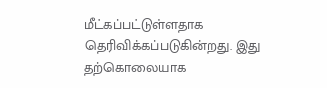மீட்கப்பட்டுள்ளதாக தெரிவிக்கப்படுகின்றது. இது தற்கொலையாக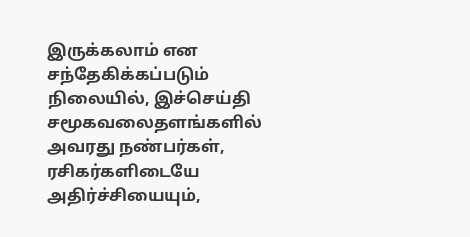இருக்கலாம் என சந்தேகிக்கப்படும் நிலையில், இச்செய்தி சமூகவலைதளங்களில் அவரது நண்பர்கள், ரசிகர்களிடையே அதிர்ச்சியையும்,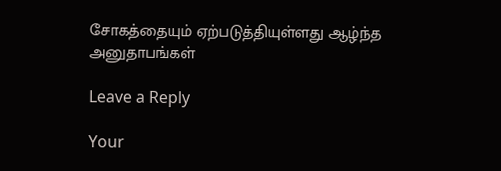சோகத்தையும் ஏற்படுத்தியுள்ளது ஆழ்ந்த அனுதாபங்கள்

Leave a Reply

Your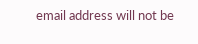email address will not be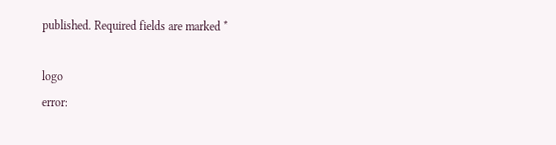published. Required fields are marked *

logo
error: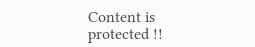Content is protected !!